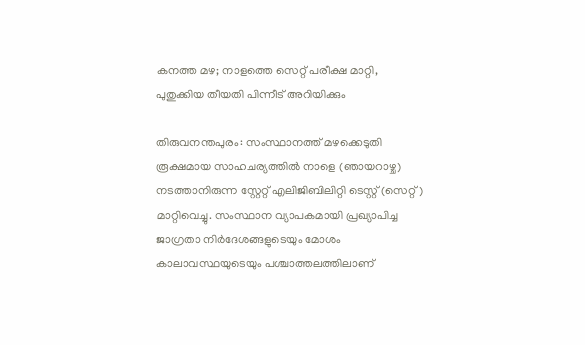കനത്ത മഴ; നാളത്തെ സെറ്റ് പരീക്ഷ മാറ്റി, പുതുക്കിയ തീയതി പിന്നീട് അറിയിക്കും

തിരുവനന്തപുരം: സംസ്ഥാനത്ത് മഴക്കെടുതി രൂക്ഷമായ സാഹചര്യത്തിൽ നാളെ (ഞായറാഴ്ച) നടത്താനിരുന്ന സ്റ്റേറ്റ് എലിജിബിലിറ്റി ടെസ്റ്റ് (സെറ്റ്) മാറ്റിവെച്ചു. സംസ്ഥാന വ്യാപകമായി പ്രഖ്യാപിച്ച ജാഗ്രതാ നിർദേശങ്ങളുടെയും മോശം കാലാവസ്ഥയുടെയും പശ്ചാത്തലത്തിലാണ്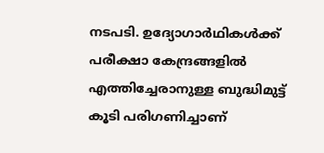നടപടി. ഉദ്യോഗാർഥികൾക്ക് പരീക്ഷാ കേന്ദ്രങ്ങളിൽ എത്തിച്ചേരാനുള്ള ബുദ്ധിമുട്ട് കൂടി പരിഗണിച്ചാണ്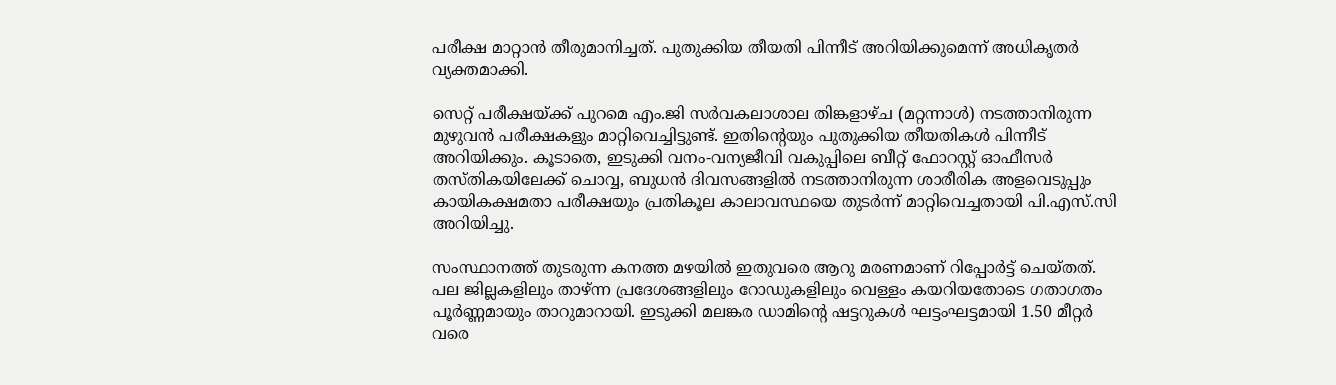പരീക്ഷ മാറ്റാൻ തീരുമാനിച്ചത്. പുതുക്കിയ തീയതി പിന്നീട് അറിയിക്കുമെന്ന് അധികൃതർ വ്യക്തമാക്കി.

സെറ്റ് പരീക്ഷയ്ക്ക് പുറമെ എം.ജി സർവകലാശാല തിങ്കളാഴ്ച (മറ്റന്നാൾ) നടത്താനിരുന്ന മുഴുവൻ പരീക്ഷകളും മാറ്റിവെച്ചിട്ടുണ്ട്. ഇതിന്റെയും പുതുക്കിയ തീയതികൾ പിന്നീട് അറിയിക്കും. കൂടാതെ, ഇടുക്കി വനം-വന്യജീവി വകുപ്പിലെ ബീറ്റ് ഫോറസ്റ്റ് ഓഫീസർ തസ്തികയിലേക്ക് ചൊവ്വ, ബുധൻ ദിവസങ്ങളിൽ നടത്താനിരുന്ന ശാരീരിക അളവെടുപ്പും കായികക്ഷമതാ പരീക്ഷയും പ്രതികൂല കാലാവസ്ഥയെ തുടർന്ന് മാറ്റിവെച്ചതായി പി.എസ്.സി അറിയിച്ചു.

സംസ്ഥാനത്ത് തുടരുന്ന കനത്ത മഴയിൽ ഇതുവരെ ആറു മരണമാണ് റിപ്പോർട്ട് ചെയ്തത്. പല ജില്ലകളിലും താഴ്ന്ന പ്രദേശങ്ങളിലും റോഡുകളിലും വെള്ളം കയറിയതോടെ ഗതാഗതം പൂർണ്ണമായും താറുമാറായി. ഇടുക്കി മലങ്കര ഡാമിന്റെ ഷട്ടറുകൾ ഘട്ടംഘട്ടമായി 1.50 മീറ്റർ വരെ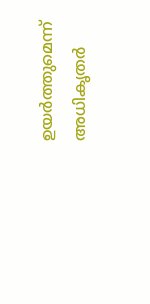ഉയർത്തുമെന്ന് അധികൃതർ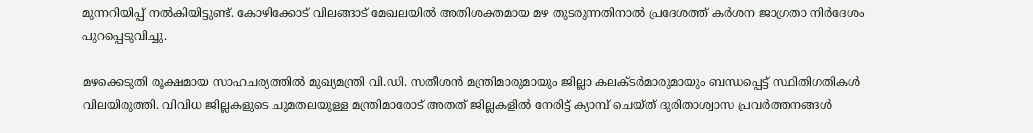മുന്നറിയിപ്പ് നൽകിയിട്ടുണ്ട്. കോഴിക്കോട് വിലങ്ങാട് മേഖലയിൽ അതിശക്തമായ മഴ തുടരുന്നതിനാൽ പ്രദേശത്ത് കർശന ജാഗ്രതാ നിർദേശം പുറപ്പെടുവിച്ചു.

മഴക്കെടുതി രൂക്ഷമായ സാഹചര്യത്തിൽ മുഖ്യമന്ത്രി വി.ഡി. സതീശൻ മന്ത്രിമാരുമായും ജില്ലാ കലക്ടർമാരുമായും ബന്ധപ്പെട്ട് സ്ഥിതിഗതികൾ വിലയിരുത്തി. വിവിധ ജില്ലകളുടെ ചുമതലയുള്ള മന്ത്രിമാരോട് അതത് ജില്ലകളിൽ നേരിട്ട് ക്യാമ്പ് ചെയ്ത് ദുരിതാശ്വാസ പ്രവർത്തനങ്ങൾ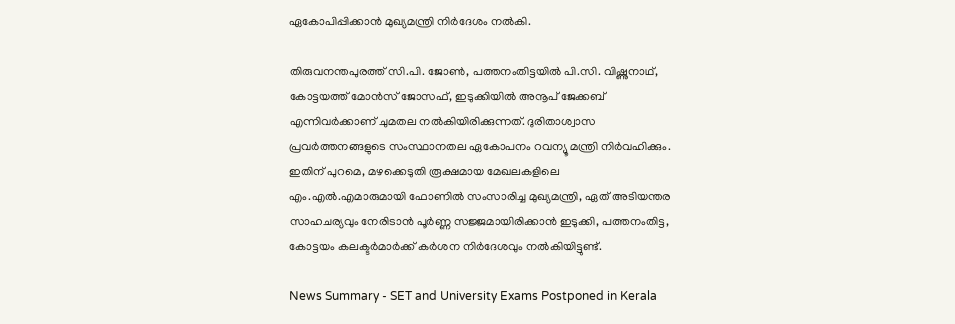ഏകോപിപ്പിക്കാൻ മുഖ്യമന്ത്രി നിർദേശം നൽകി.

തിരുവനന്തപുരത്ത് സി.പി. ജോൺ, പത്തനംതിട്ടയിൽ പി.സി. വിഷ്ണുനാഥ്, കോട്ടയത്ത് മോൻസ് ജോസഫ്, ഇടുക്കിയിൽ അനൂപ് ജേക്കബ് എന്നിവർക്കാണ് ചുമതല നൽകിയിരിക്കുന്നത്. ദുരിതാശ്വാസ പ്രവർത്തനങ്ങളുടെ സംസ്ഥാനതല ഏകോപനം റവന്യൂ മന്ത്രി നിർവഹിക്കും. ഇതിന് പുറമെ, മഴക്കെടുതി രൂക്ഷമായ മേഖലകളിലെ എം.എൽ.എമാരുമായി ഫോണിൽ സംസാരിച്ച മുഖ്യമന്ത്രി, ഏത് അടിയന്തര സാഹചര്യവും നേരിടാൻ പൂർണ്ണ സജ്ജമായിരിക്കാൻ ഇടുക്കി, പത്തനംതിട്ട, കോട്ടയം കലക്ടർമാർക്ക് കർശന നിർദേശവും നൽകിയിട്ടുണ്ട്.

News Summary - SET and University Exams Postponed in Kerala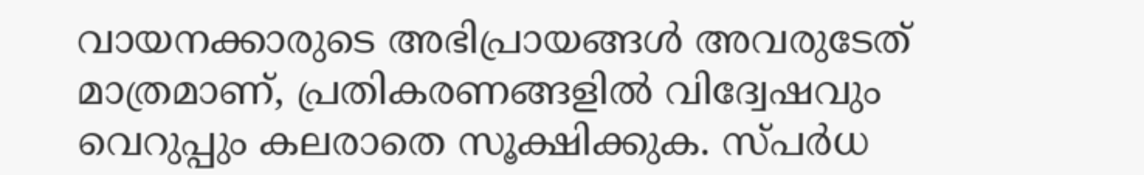വായനക്കാരുടെ അഭിപ്രായങ്ങള്‍ അവരുടേത് മാത്രമാണ്, പ്രതികരണങ്ങളിൽ വിദ്വേഷവും വെറുപ്പും കലരാതെ സൂക്ഷിക്കുക. സ്പർധ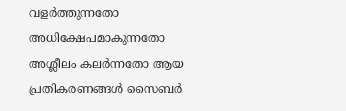വളർത്തുന്നതോ അധിക്ഷേപമാകുന്നതോ അശ്ലീലം കലർന്നതോ ആയ പ്രതികരണങ്ങൾ സൈബർ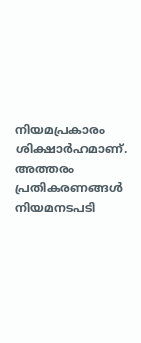നിയമപ്രകാരം ശിക്ഷാർഹമാണ്. അത്തരം പ്രതികരണങ്ങൾ നിയമനടപടി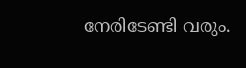നേരിടേണ്ടി വരും.